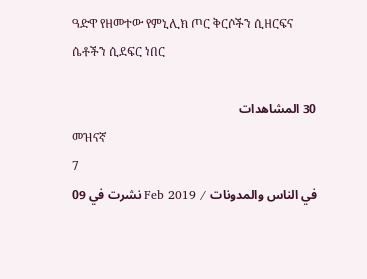ዓድዋ የዘመተው የምኒሊክ ጦር ቅርሶችን ሲዘርፍና ሴቶችን ሲደፍር ነበር

30 المشاهدات
መዝናኛ
7
نشرت في 09 Feb 2019 / في الناس والمدونات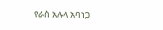የራስ አሉላ አባነጋ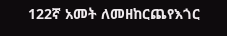122ኛ አመት ለመዘከርጨየእጎር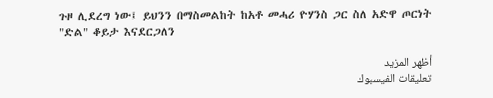ጉዞ ሊደረግ ነው፤ ይህንን በማስመልከት ከአቶ መሓሪ ዮሃንስ ጋር ስለ አድዋ ጦርነት "ድል" ቆይታ እናደርጋለን

أظهر المزيد
تعليقات الفيسبوك